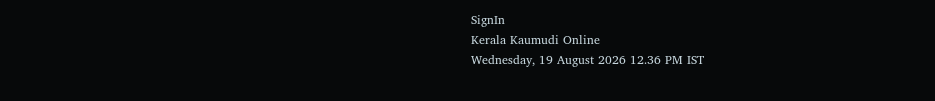SignIn
Kerala Kaumudi Online
Wednesday, 19 August 2026 12.36 PM IST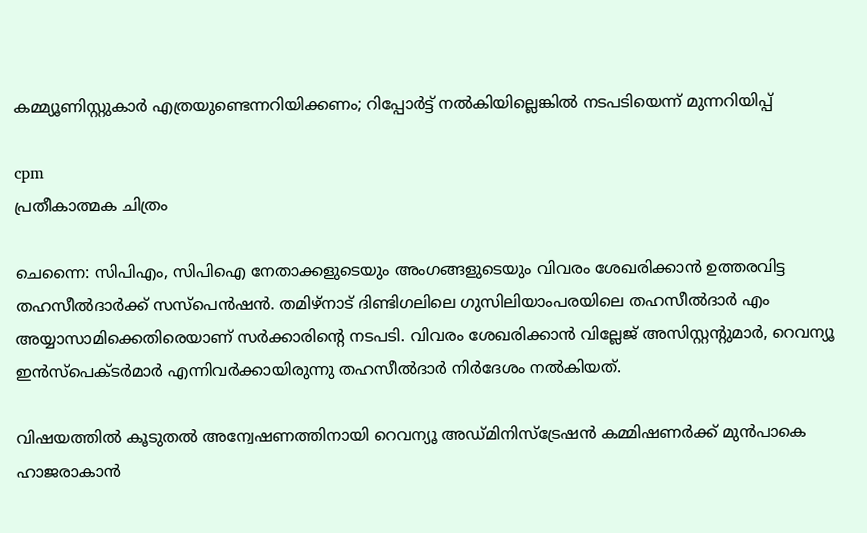കമ്മ്യൂണിസ്റ്റുകാർ എത്രയുണ്ടെന്നറിയിക്കണം; റിപ്പോർട്ട് നൽകിയില്ലെങ്കിൽ നടപടിയെന്ന് മുന്നറിയിപ്പ്

cpm
പ്രതീകാത്മക ചിത്രം

ചെന്നൈ: സിപിഎം, സിപിഐ നേതാക്കളുടെയും അംഗങ്ങളുടെയും വിവരം ശേഖരിക്കാൻ ഉത്തരവിട്ട തഹസീൽദാർക്ക് സസ്‌പെൻഷൻ. തമിഴ്‌നാട് ദിണ്ടിഗലിലെ ഗുസിലിയാംപരയിലെ തഹസീൽദാർ എം അയ്യാസാമിക്കെതിരെയാണ് സർക്കാരിന്റെ നടപടി. വിവരം ശേഖരിക്കാൻ വില്ലേജ് അസിസ്റ്റന്റുമാർ, റെവന്യൂ ഇൻസ്‌പെക്‌ടർമാർ എന്നിവർക്കായിരുന്നു തഹസീൽദാർ നിർദേശം നൽകിയത്.

വിഷയത്തിൽ കൂടുതൽ അന്വേഷണത്തിനായി റെവന്യൂ അഡ്‌മിനിസ്‌ട്രേഷൻ കമ്മിഷണർക്ക് മുൻപാകെ ഹാജരാകാൻ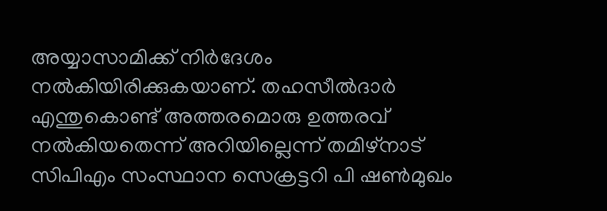അയ്യാസാമിക്ക് നിർദേശം നൽകിയിരിക്കുകയാണ്. തഹസീൽദാർ എന്തുകൊണ്ട് അത്തരമൊരു ഉത്തരവ് നൽകിയതെന്ന് അറിയില്ലെന്ന് തമിഴ്‌നാട് സിപിഎം സംസ്ഥാന സെക്രട്ടറി പി ഷൺമുഖം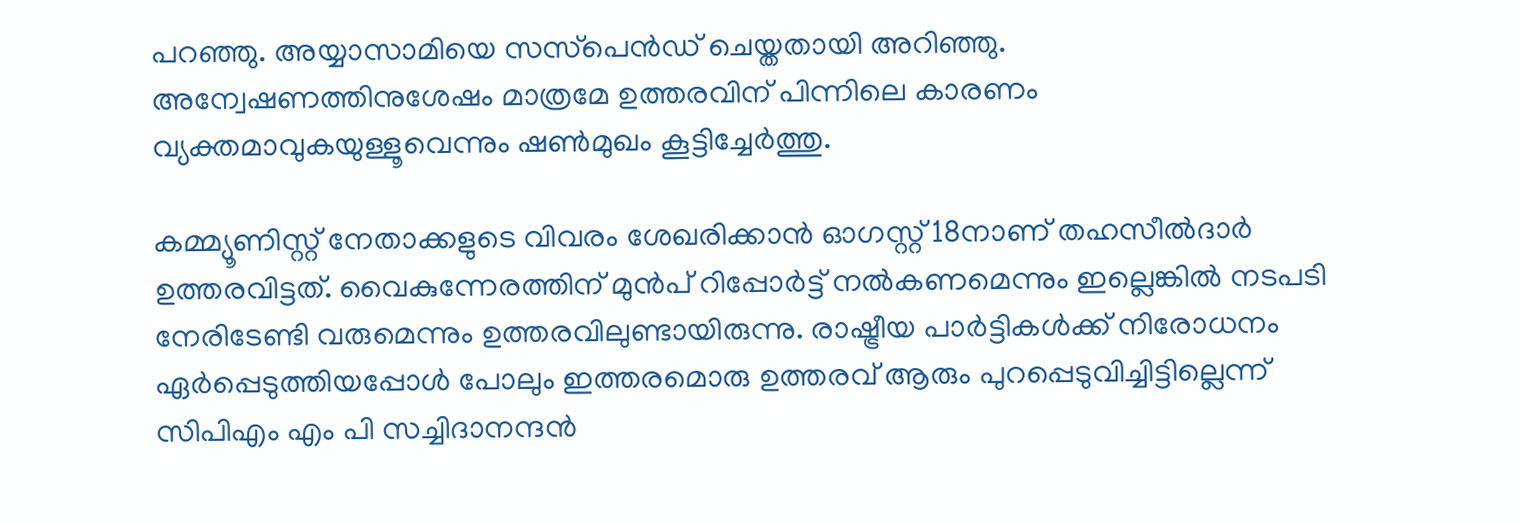പറഞ്ഞു. അയ്യാസാമിയെ സസ്‌പെൻ‌ഡ് ചെയ്തതായി അറിഞ്ഞു. അന്വേഷണത്തിനുശേഷം മാത്രമേ ഉത്തരവിന് പിന്നിലെ കാരണം വ്യക്തമാവുകയുള്ളൂവെന്നും ഷൺമുഖം കൂട്ടിച്ചേർത്തു.

കമ്മ്യൂണിസ്റ്റ് നേതാക്കളുടെ വിവരം ശേഖരിക്കാൻ ഓഗസ്റ്റ് 18നാണ് തഹസീൽദാർ ഉത്തരവിട്ടത്. വൈകുന്നേരത്തിന് മുൻപ് റിപ്പോർട്ട് നൽകണമെന്നും ഇല്ലെങ്കിൽ നടപടി നേരിടേണ്ടി വരുമെന്നും ഉത്തരവിലുണ്ടായിരുന്നു. രാഷ്ട്രീയ പാർട്ടികൾക്ക് നിരോധനം ഏർപ്പെടുത്തിയപ്പോൾ പോലും ഇത്തരമൊരു ഉത്തരവ് ആരും പുറപ്പെടുവിച്ചിട്ടില്ലെന്ന് സിപിഎം എം പി സച്ചിദാനന്ദൻ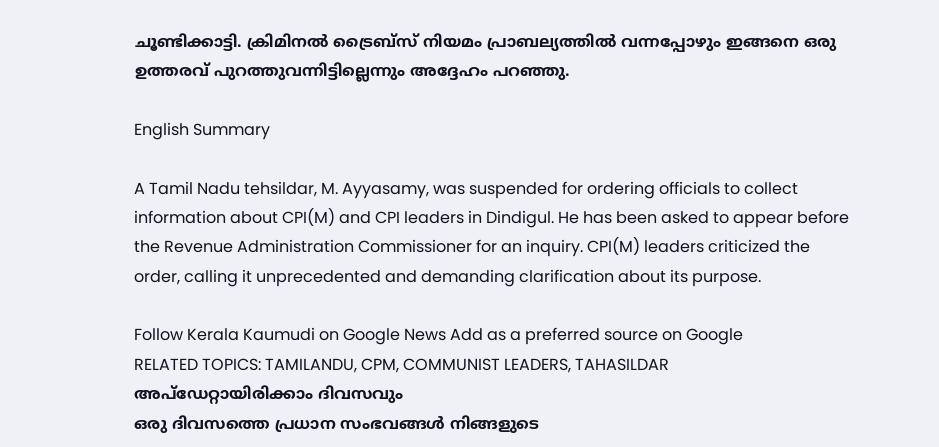ചൂണ്ടിക്കാട്ടി. ക്രിമിനൽ ട്രൈബ്‌സ് നിയമം പ്രാബല്യത്തിൽ വന്നപ്പോഴും ഇങ്ങനെ ഒരു ഉത്തരവ് പുറത്തുവന്നിട്ടില്ലെന്നും അദ്ദേഹം പറഞ്ഞു.

English Summary

A Tamil Nadu tehsildar, M. Ayyasamy, was suspended for ordering officials to collect information about CPI(M) and CPI leaders in Dindigul. He has been asked to appear before the Revenue Administration Commissioner for an inquiry. CPI(M) leaders criticized the order, calling it unprecedented and demanding clarification about its purpose.

Follow Kerala Kaumudi on Google News Add as a preferred source on Google
RELATED TOPICS: TAMILANDU, CPM, COMMUNIST LEADERS, TAHASILDAR
അപ്ഡേറ്റായിരിക്കാം ദിവസവും
ഒരു ദിവസത്തെ പ്രധാന സംഭവങ്ങൾ നിങ്ങളുടെ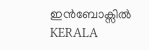ഇൻബോക്സിൽ
KERALA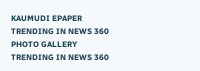KAUMUDI EPAPER
TRENDING IN NEWS 360
PHOTO GALLERY
TRENDING IN NEWS 360